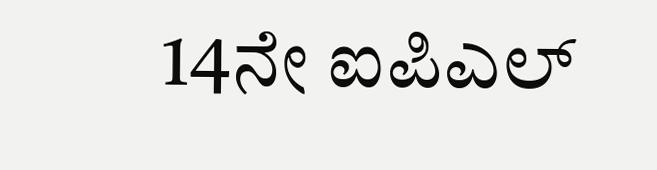14ನೇ ಐಪಿಎಲ್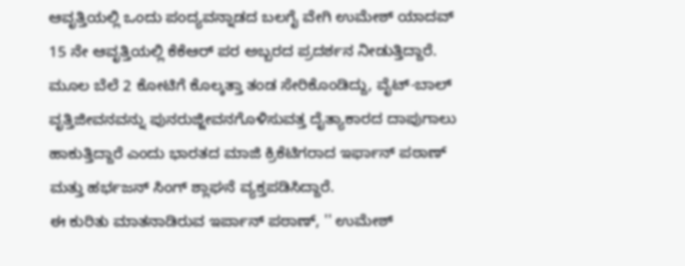ಆವೃತ್ತಿಯಲ್ಲಿ ಒಂದು ಪಂದ್ಯವನ್ನಾಡದ ಬಲಗೈ ವೇಗಿ ಉಮೇಶ್ ಯಾದವ್ 15 ನೇ ಆವೃತ್ತಿಯಲ್ಲಿ ಕೆಕೆಆರ್ ಪರ ಅಬ್ಬರದ ಪ್ರದರ್ಶನ ನೀಡುತ್ತಿದ್ದಾರೆ. ಮೂಲ ಬೆಲೆ 2 ಕೋಟಿಗೆ ಕೊಲ್ಕತ್ತಾ ತಂಡ ಸೇರಿಕೊಂಡಿದ್ದು, ವೈಟ್-ಬಾಲ್ ವೃತ್ತಿಜೀವನವನ್ನು ಪುನರುಜ್ಜೀವನಗೊಳಿಸುವತ್ತ ದೈತ್ಯಾಕಾರದ ದಾಪುಗಾಲು ಹಾಕುತ್ತಿದ್ದಾರೆ ಎಂದು ಭಾರತದ ಮಾಜಿ ಕ್ರಿಕೆಟಿಗರಾದ ಇರ್ಫಾನ್ ಪಠಾಣ್ ಮತ್ತು ಹರ್ಭಜನ್ ಸಿಂಗ್ ಶ್ಲಾಘನೆ ವ್ಯಕ್ತಪಡಿಸಿದ್ದಾರೆ.
ಈ ಕುರಿತು ಮಾತನಾಡಿರುವ ಇರ್ಪಾನ್ ಪಠಾಣ್, '' ಉಮೇಶ್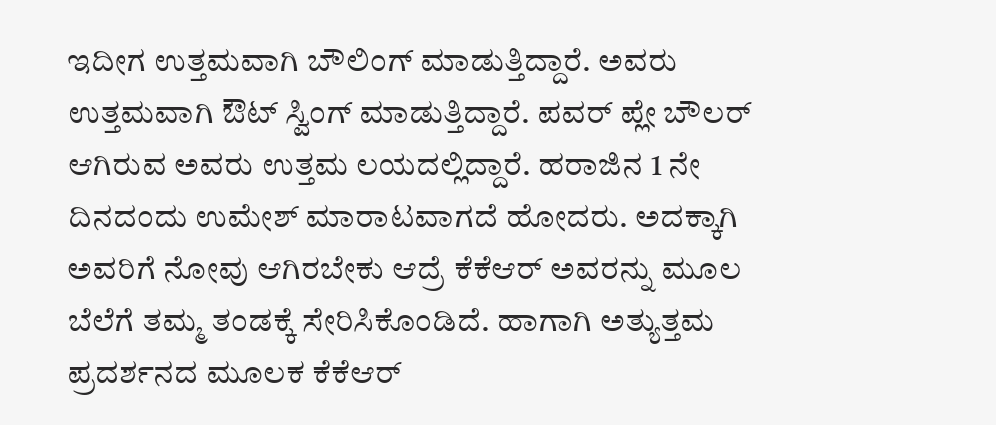ಇದೀಗ ಉತ್ತಮವಾಗಿ ಬೌಲಿಂಗ್ ಮಾಡುತ್ತಿದ್ದಾರೆ. ಅವರು ಉತ್ತಮವಾಗಿ ಔಟ್ ಸ್ವಿಂಗ್ ಮಾಡುತ್ತಿದ್ದಾರೆ. ಪವರ್ ಪ್ಲೇ ಬೌಲರ್ ಆಗಿರುವ ಅವರು ಉತ್ತಮ ಲಯದಲ್ಲಿದ್ದಾರೆ. ಹರಾಜಿನ 1 ನೇ ದಿನದಂದು ಉಮೇಶ್ ಮಾರಾಟವಾಗದೆ ಹೋದರು. ಅದಕ್ಕಾಗಿ ಅವರಿಗೆ ನೋವು ಆಗಿರಬೇಕು ಆದ್ರೆ ಕೆಕೆಆರ್ ಅವರನ್ನು ಮೂಲ ಬೆಲೆಗೆ ತಮ್ಮ ತಂಡಕ್ಕೆ ಸೇರಿಸಿಕೊಂಡಿದೆ. ಹಾಗಾಗಿ ಅತ್ಯುತ್ತಮ ಪ್ರದರ್ಶನದ ಮೂಲಕ ಕೆಕೆಆರ್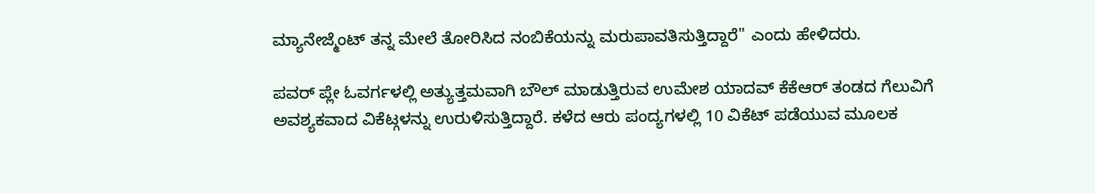ಮ್ಯಾನೇಜ್ಮೆಂಟ್ ತನ್ನ ಮೇಲೆ ತೋರಿಸಿದ ನಂಬಿಕೆಯನ್ನು ಮರುಪಾವತಿಸುತ್ತಿದ್ದಾರೆ'' ಎಂದು ಹೇಳಿದರು.

ಪವರ್ ಪ್ಲೇ ಓವರ್ಗಳಲ್ಲಿ ಅತ್ಯುತ್ತಮವಾಗಿ ಬೌಲ್ ಮಾಡುತ್ತಿರುವ ಉಮೇಶ ಯಾದವ್ ಕೆಕೆಆರ್ ತಂಡದ ಗೆಲುವಿಗೆ ಅವಶ್ಯಕವಾದ ವಿಕೆಟ್ಗಳನ್ನು ಉರುಳಿಸುತ್ತಿದ್ದಾರೆ. ಕಳೆದ ಆರು ಪಂದ್ಯಗಳಲ್ಲಿ 10 ವಿಕೆಟ್ ಪಡೆಯುವ ಮೂಲಕ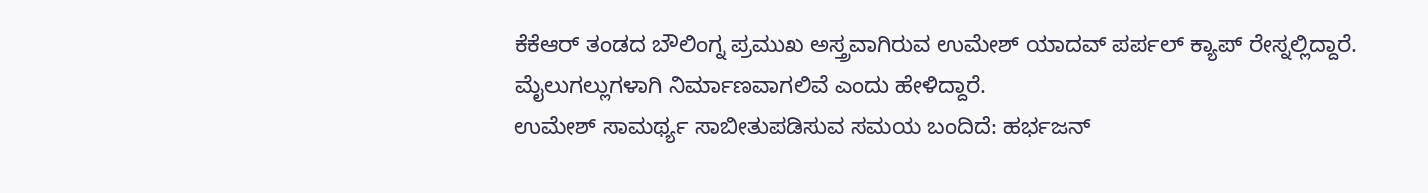ಕೆಕೆಆರ್ ತಂಡದ ಬೌಲಿಂಗ್ನ ಪ್ರಮುಖ ಅಸ್ತ್ರವಾಗಿರುವ ಉಮೇಶ್ ಯಾದವ್ ಪರ್ಪಲ್ ಕ್ಯಾಪ್ ರೇಸ್ನಲ್ಲಿದ್ದಾರೆ.
ಮೈಲುಗಲ್ಲುಗಳಾಗಿ ನಿರ್ಮಾಣವಾಗಲಿವೆ ಎಂದು ಹೇಳಿದ್ದಾರೆ.
ಉಮೇಶ್ ಸಾಮರ್ಥ್ಯ ಸಾಬೀತುಪಡಿಸುವ ಸಮಯ ಬಂದಿದೆ: ಹರ್ಭಜನ್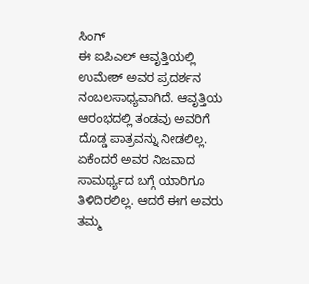ಸಿಂಗ್
ಈ ಐಪಿಎಲ್ ಆವೃತ್ತಿಯಲ್ಲಿ ಉಮೇಶ್ ಅವರ ಪ್ರದರ್ಶನ ನಂಬಲಸಾಧ್ಯವಾಗಿದೆ. ಆವೃತ್ತಿಯ ಆರಂಭದಲ್ಲಿ ತಂಡವು ಅವರಿಗೆ ದೊಡ್ಡ ಪಾತ್ರವನ್ನು ನೀಡಲಿಲ್ಲ. ಏಕೆಂದರೆ ಅವರ ನಿಜವಾದ ಸಾಮರ್ಥ್ಯದ ಬಗ್ಗೆ ಯಾರಿಗೂ ತಿಳಿದಿರಲಿಲ್ಲ. ಆದರೆ ಈಗ ಅವರು ತಮ್ಮ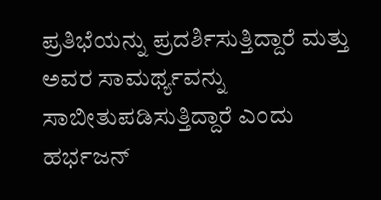ಪ್ರತಿಭೆಯನ್ನು ಪ್ರದರ್ಶಿಸುತ್ತಿದ್ದಾರೆ ಮತ್ತು ಅವರ ಸಾಮರ್ಥ್ಯವನ್ನು ಸಾಬೀತುಪಡಿಸುತ್ತಿದ್ದಾರೆ ಎಂದು ಹರ್ಭಜನ್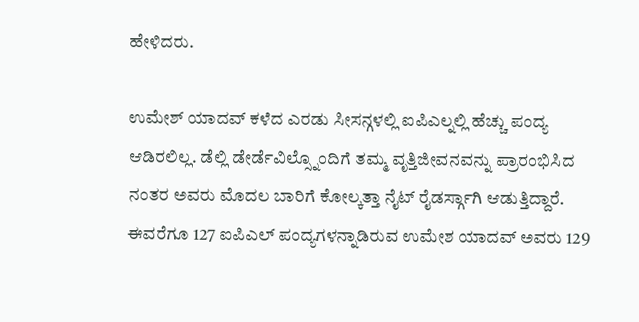ಹೇಳಿದರು.

ಉಮೇಶ್ ಯಾದವ್ ಕಳೆದ ಎರಡು ಸೀಸನ್ಗಳಲ್ಲಿ ಐಪಿಎಲ್ನಲ್ಲಿ ಹೆಚ್ಚು ಪಂದ್ಯ ಆಡಿರಲಿಲ್ಲ. ಡೆಲ್ಲಿ ಡೇರ್ಡೆವಿಲ್ಸ್ನೊಂದಿಗೆ ತಮ್ಮ ವೃತ್ತಿಜೀವನವನ್ನು ಪ್ರಾರಂಭಿಸಿದ ನಂತರ ಅವರು ಮೊದಲ ಬಾರಿಗೆ ಕೋಲ್ಕತ್ತಾ ನೈಟ್ ರೈಡರ್ಸ್ಗಾಗಿ ಆಡುತ್ತಿದ್ದಾರೆ.
ಈವರೆಗೂ 127 ಐಪಿಎಲ್ ಪಂದ್ಯಗಳನ್ನಾಡಿರುವ ಉಮೇಶ ಯಾದವ್ ಅವರು 129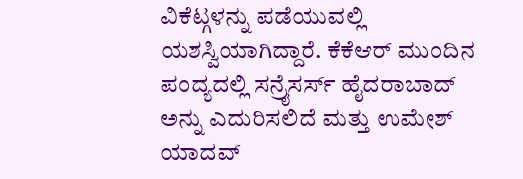ವಿಕೆಟ್ಗಳನ್ನು ಪಡೆಯುವಲ್ಲಿ ಯಶಸ್ವಿಯಾಗಿದ್ದಾರೆ. ಕೆಕೆಆರ್ ಮುಂದಿನ ಪಂದ್ಯದಲ್ಲಿ ಸನ್ರೈಸರ್ಸ್ ಹೈದರಾಬಾದ್ ಅನ್ನು ಎದುರಿಸಲಿದೆ ಮತ್ತು ಉಮೇಶ್ ಯಾದವ್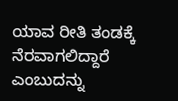ಯಾವ ರೀತಿ ತಂಡಕ್ಕೆ ನೆರವಾಗಲಿದ್ದಾರೆ ಎಂಬುದನ್ನು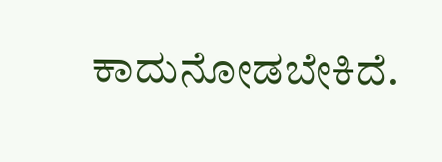ಕಾದುನೋಡಬೇಕಿದೆ.